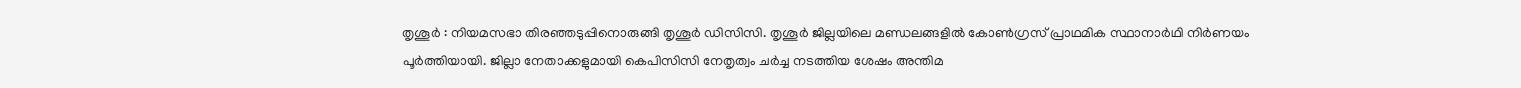തൃശൂർ : നിയമസഭാ തിരഞ്ഞടുപ്പിനൊരുങ്ങി തൃശൂർ ഡിസിസി. തൃശൂർ ജില്ലയിലെ മണ്ഡലങ്ങളിൽ കോൺഗ്രസ് പ്രാഥമിക സ്ഥാനാർഥി നിർണയം പൂർത്തിയായി. ജില്ലാ നേതാക്കളുമായി കെപിസിസി നേതൃത്വം ചർച്ച നടത്തിയ ശേഷം അന്തിമ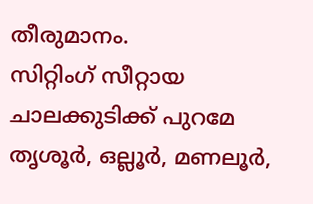തീരുമാനം.
സിറ്റിംഗ് സീറ്റായ ചാലക്കുടിക്ക് പുറമേ തൃശൂർ, ഒല്ലൂർ, മണലൂർ,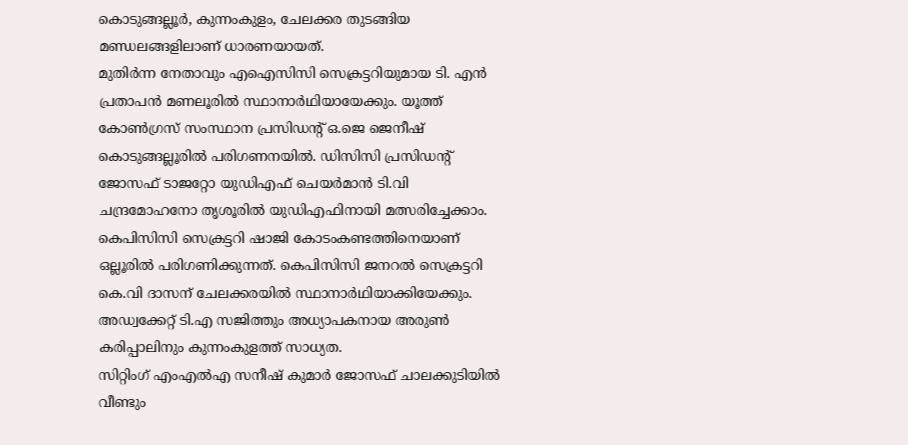കൊടുങ്ങല്ലൂർ, കുന്നംകുളം, ചേലക്കര തുടങ്ങിയ മണ്ഡലങ്ങളിലാണ് ധാരണയായത്.
മുതിർന്ന നേതാവും എഐസിസി സെക്രട്ടറിയുമായ ടി. എൻ പ്രതാപൻ മണലൂരിൽ സ്ഥാനാർഥിയായേക്കും. യൂത്ത് കോൺഗ്രസ് സംസ്ഥാന പ്രസിഡൻ്റ് ഒ.ജെ ജെനീഷ് കൊടുങ്ങല്ലൂരിൽ പരിഗണനയിൽ. ഡിസിസി പ്രസിഡന്റ് ജോസഫ് ടാജറ്റോ യുഡിഎഫ് ചെയർമാൻ ടി.വി ചന്ദ്രമോഹനോ തൃശൂരിൽ യുഡിഎഫിനായി മത്സരിച്ചേക്കാം.
കെപിസിസി സെക്രട്ടറി ഷാജി കോടംകണ്ടത്തിനെയാണ് ഒല്ലൂരിൽ പരിഗണിക്കുന്നത്. കെപിസിസി ജനറൽ സെക്രട്ടറി കെ.വി ദാസന് ചേലക്കരയിൽ സ്ഥാനാർഥിയാക്കിയേക്കും. അഡ്വക്കേറ്റ് ടി.എ സജിത്തും അധ്യാപകനായ അരുൺ കരിപ്പാലിനും കുന്നംകുളത്ത് സാധ്യത.
സിറ്റിംഗ് എംഎൽഎ സനീഷ് കുമാർ ജോസഫ് ചാലക്കുടിയിൽ വീണ്ടും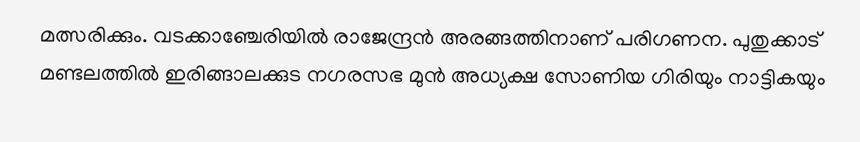മത്സരിക്കും. വടക്കാഞ്ചേരിയിൽ രാജേന്ദ്രൻ അരങ്ങത്തിനാണ് പരിഗണന. പുതുക്കാട് മണ്ടലത്തിൽ ഇരിങ്ങാലക്കുട നഗരസഭ മുൻ അധ്യക്ഷ സോണിയ ഗിരിയും നാട്ടികയും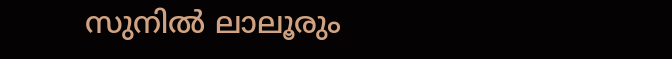സുനിൽ ലാലൂരും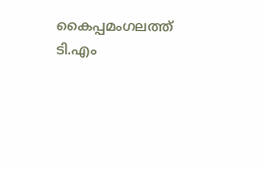കൈപ്പമംഗലത്ത് ടി.എം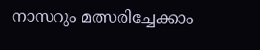നാസറും മത്സരിച്ചേക്കാം